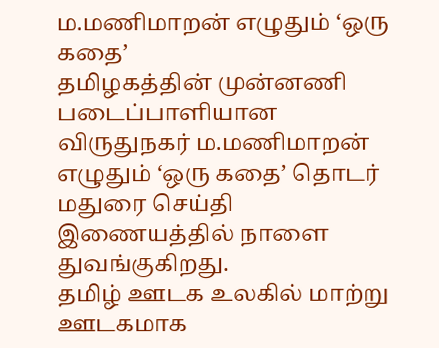ம.மணிமாறன் எழுதும் ‘ஒரு கதை’
தமிழகத்தின் முன்னணி படைப்பாளியான விருதுநகர் ம.மணிமாறன் எழுதும் ‘ஒரு கதை’ தொடர் மதுரை செய்தி இணையத்தில் நாளை துவங்குகிறது.
தமிழ் ஊடக உலகில் மாற்று ஊடகமாக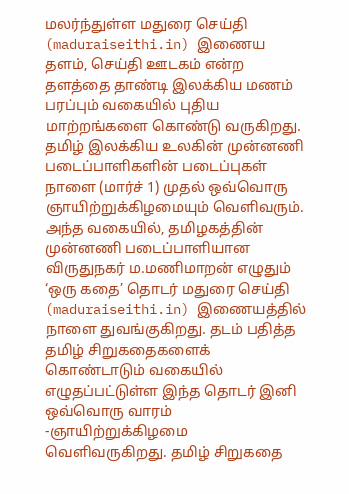மலர்ந்துள்ள மதுரை செய்தி (maduraiseithi.in) இணைய தளம், செய்தி ஊடகம் என்ற தளத்தை தாண்டி இலக்கிய மணம் பரப்பும் வகையில் புதிய மாற்றங்களை கொண்டு வருகிறது. தமிழ் இலக்கிய உலகின் முன்னணி படைப்பாளிகளின் படைப்புகள் நாளை (மார்ச் 1) முதல் ஒவ்வொரு ஞாயிற்றுக்கிழமையும் வெளிவரும்.
அந்த வகையில், தமிழகத்தின் முன்னணி படைப்பாளியான விருதுநகர் ம.மணிமாறன் எழுதும் ‘ஒரு கதை’ தொடர் மதுரை செய்தி (maduraiseithi.in) இணையத்தில் நாளை துவங்குகிறது. தடம் பதித்த தமிழ் சிறுகதைகளைக் கொண்டாடும் வகையில் எழுதப்பட்டுள்ள இந்த தொடர் இனி ஒவ்வொரு வாரம் -ஞாயிற்றுக்கிழமை வெளிவருகிறது. தமிழ் சிறுகதை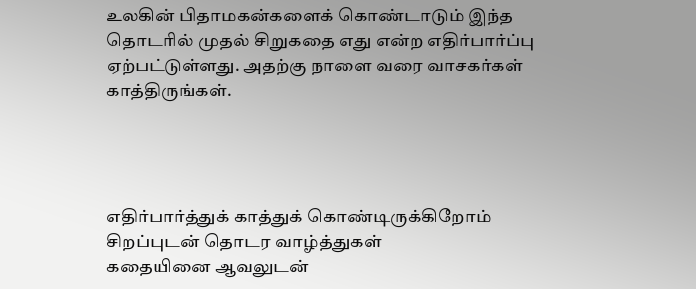உலகின் பிதாமகன்களைக் கொண்டாடும் இந்த தொடரில் முதல் சிறுகதை எது என்ற எதிர்பார்ப்பு ஏற்பட்டுள்ளது. அதற்கு நாளை வரை வாசகர்கள் காத்திருங்கள்.




எதிர்பார்த்துக் காத்துக் கொண்டிருக்கிறோம் சிறப்புடன் தொடர வாழ்த்துகள்
கதையினை ஆவலுடன்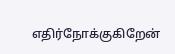எதிர்நோக்குகிறேன்